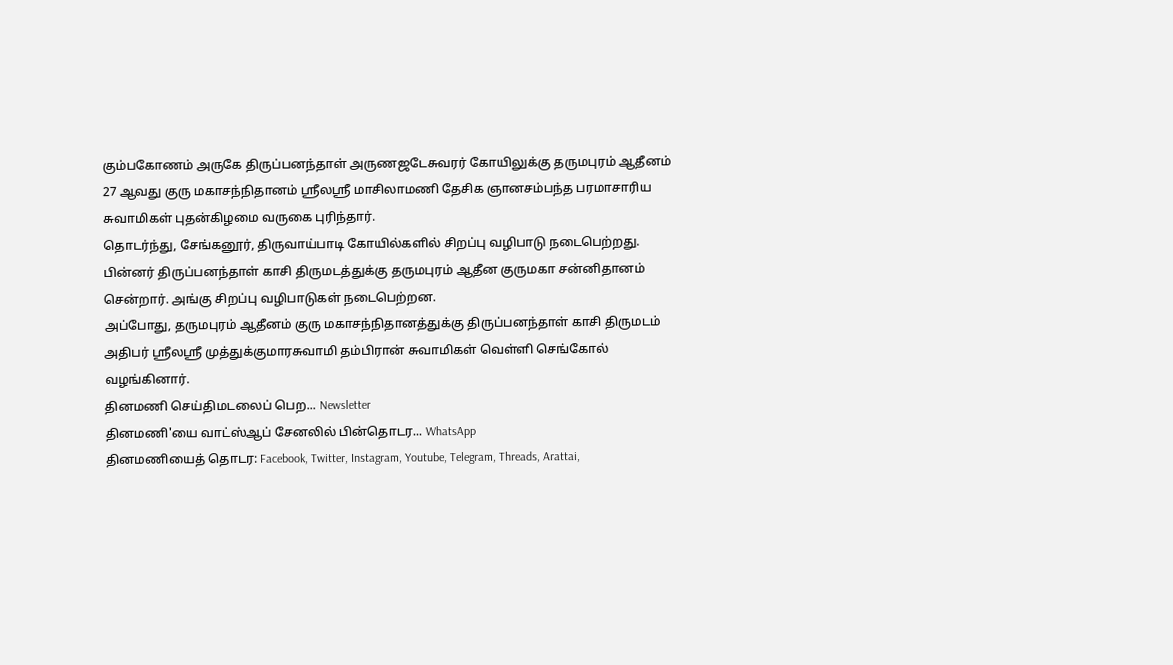கும்பகோணம் அருகே திருப்பனந்தாள் அருணஜடேசுவரர் கோயிலுக்கு தருமபுரம் ஆதீனம் 27 ஆவது குரு மகாசந்நிதானம் ஸ்ரீலஸ்ரீ மாசிலாமணி தேசிக ஞானசம்பந்த பரமாசாரிய சுவாமிகள் புதன்கிழமை வருகை புரிந்தார்.
தொடர்ந்து, சேங்கனூர், திருவாய்பாடி கோயில்களில் சிறப்பு வழிபாடு நடைபெற்றது. பின்னர் திருப்பனந்தாள் காசி திருமடத்துக்கு தருமபுரம் ஆதீன குருமகா சன்னிதானம் சென்றார். அங்கு சிறப்பு வழிபாடுகள் நடைபெற்றன.
அப்போது, தருமபுரம் ஆதீனம் குரு மகாசந்நிதானத்துக்கு திருப்பனந்தாள் காசி திருமடம் அதிபர் ஸ்ரீலஸ்ரீ முத்துக்குமாரசுவாமி தம்பிரான் சுவாமிகள் வெள்ளி செங்கோல் வழங்கினார்.
தினமணி செய்திமடலைப் பெற... Newsletter
தினமணி'யை வாட்ஸ்ஆப் சேனலில் பின்தொடர... WhatsApp
தினமணியைத் தொடர: Facebook, Twitter, Instagram, Youtube, Telegram, Threads, Arattai,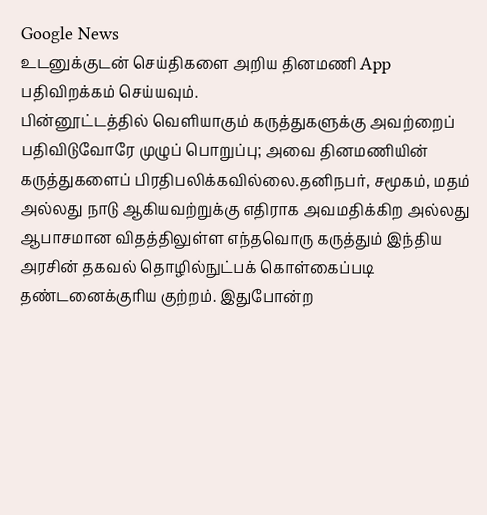Google News
உடனுக்குடன் செய்திகளை அறிய தினமணி App பதிவிறக்கம் செய்யவும்.
பின்னூட்டத்தில் வெளியாகும் கருத்துகளுக்கு அவற்றைப் பதிவிடுவோரே முழுப் பொறுப்பு; அவை தினமணியின் கருத்துகளைப் பிரதிபலிக்கவில்லை.தனிநபர், சமூகம், மதம் அல்லது நாடு ஆகியவற்றுக்கு எதிராக அவமதிக்கிற அல்லது ஆபாசமான விதத்திலுள்ள எந்தவொரு கருத்தும் இந்திய அரசின் தகவல் தொழில்நுட்பக் கொள்கைப்படி தண்டனைக்குரிய குற்றம். இதுபோன்ற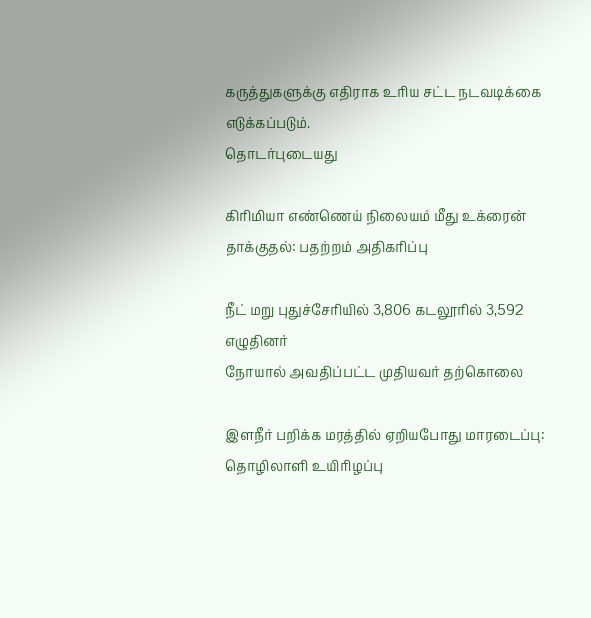கருத்துகளுக்கு எதிராக உரிய சட்ட நடவடிக்கை எடுக்கப்படும்.
தொடர்புடையது

கிரிமியா எண்ணெய் நிலையம் மீது உக்ரைன் தாக்குதல்: பதற்றம் அதிகரிப்பு

நீட் மறு புதுச்சேரியில் 3,806 கடலூரில் 3,592 எழுதினர்
நோயால் அவதிப்பட்ட முதியவர் தற்கொலை

இளநீர் பறிக்க மரத்தில் ஏறியபோது மாரடைப்பு: தொழிலாளி உயிரிழப்பு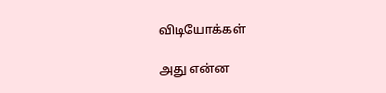விடியோக்கள்

அது என்ன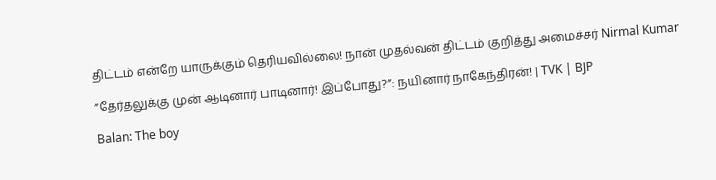திட்டம் என்றே யாருக்கும் தெரியவில்லை! நான் முதல்வன் திட்டம் குறித்து அமைச்சர் Nirmal Kumar

”தேர்தலுக்கு முன் ஆடினார் பாடினார்! இப்போது?”: நயினார் நாகேந்திரன்! | TVK | BJP

Balan: The boy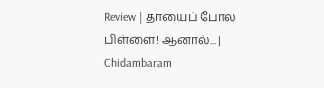Review | தாயைப் போல பிள்ளை! ஆனால்... | Chidambaram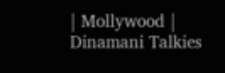| Mollywood | Dinamani Talkies